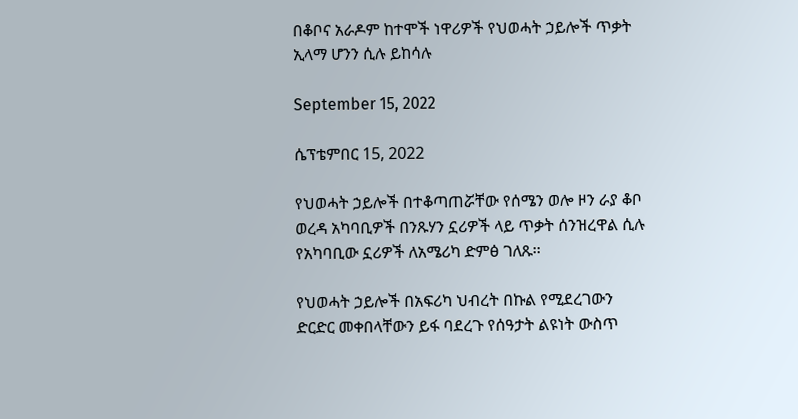በቆቦና አራዶም ከተሞች ነዋሪዎች የህወሓት ኃይሎች ጥቃት ኢላማ ሆንን ሲሉ ይከሳሉ

September 15, 2022

ሴፕቴምበር 15, 2022

የህወሓት ኃይሎች በተቆጣጠሯቸው የሰሜን ወሎ ዞን ራያ ቆቦ ወረዳ አካባቢዎች በንጹሃን ኗሪዎች ላይ ጥቃት ሰንዝረዋል ሲሉ የአካባቢው ኗሪዎች ለአሜሪካ ድምፅ ገለጹ፡፡

የህወሓት ኃይሎች በአፍሪካ ህብረት በኩል የሚደረገውን ድርድር መቀበላቸውን ይፋ ባደረጉ የሰዓታት ልዩነት ውስጥ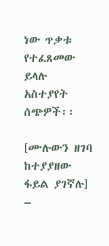ነው ጥቃቱ የተፈጸመው ይላሉ አስተያየት ሰጭዎች፡፡

[ሙሉውን ዘገባ ከተያያዘው ፋይል ያገኛሉ] –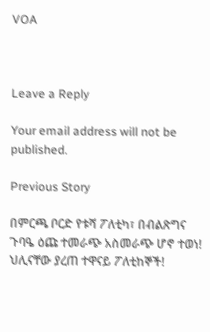VOA



Leave a Reply

Your email address will not be published.

Previous Story

በምርጫ ቦርድ የቱሻ ፖለቲካ፣ በብልጽግና ጉባዔ ዕጩ ተመራጭ አስመራጭ ሆኖ ተወነ! ህሊናቸው ያረጠ ተዋናይ ፖለቲከኞች!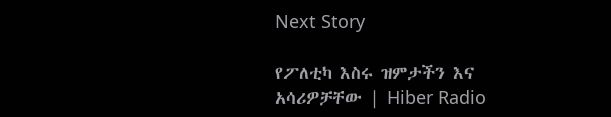Next Story

የፖለቲካ እስሩ ዝምታችን እና አሳሪዎቻቸው | Hiber Radio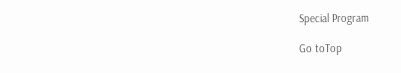Special Program

Go toTop